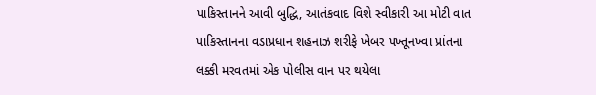પાકિસ્તાનને આવી બુદ્ધિ, આતંકવાદ વિશે સ્વીકારી આ મોટી વાત
પાકિસ્તાનના વડાપ્રધાન શહનાઝ શરીફે ખેબર પખ્તૂનખ્વા પ્રાંતના લક્કી મરવતમાં એક પોલીસ વાન પર થયેલા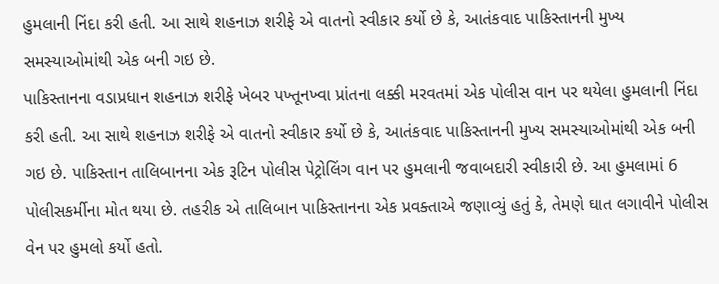હુમલાની નિંદા કરી હતી. આ સાથે શહનાઝ શરીફે એ વાતનો સ્વીકાર કર્યો છે કે, આતંકવાદ પાકિસ્તાનની મુખ્ય સમસ્યાઓમાંથી એક બની ગઇ છે.
પાકિસ્તાનના વડાપ્રધાન શહનાઝ શરીફે ખેબર પખ્તૂનખ્વા પ્રાંતના લક્કી મરવતમાં એક પોલીસ વાન પર થયેલા હુમલાની નિંદા કરી હતી. આ સાથે શહનાઝ શરીફે એ વાતનો સ્વીકાર કર્યો છે કે, આતંકવાદ પાકિસ્તાનની મુખ્ય સમસ્યાઓમાંથી એક બની ગઇ છે. પાકિસ્તાન તાલિબાનના એક રૂટિન પોલીસ પેટ્રોલિંગ વાન પર હુમલાની જવાબદારી સ્વીકારી છે. આ હુમલામાં 6 પોલીસકર્મીના મોત થયા છે. તહરીક એ તાલિબાન પાકિસ્તાનના એક પ્રવક્તાએ જણાવ્યું હતું કે, તેમણે ઘાત લગાવીને પોલીસ વેન પર હુમલો કર્યો હતો.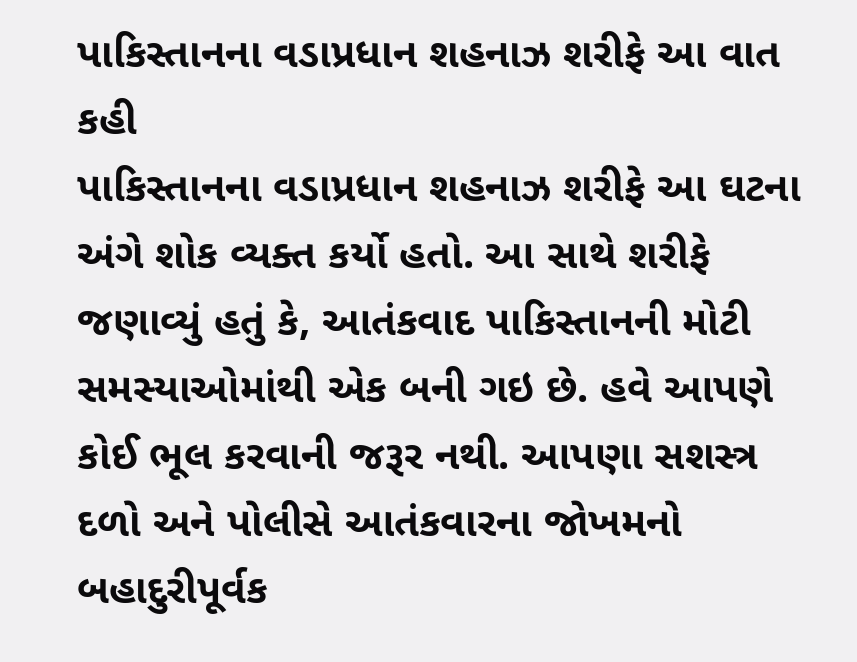પાકિસ્તાનના વડાપ્રધાન શહનાઝ શરીફે આ વાત કહી
પાકિસ્તાનના વડાપ્રધાન શહનાઝ શરીફે આ ઘટના અંગે શોક વ્યક્ત કર્યો હતો. આ સાથે શરીફે જણાવ્યું હતું કે, આતંકવાદ પાકિસ્તાનની મોટી સમસ્યાઓમાંથી એક બની ગઇ છે. હવે આપણે કોઈ ભૂલ કરવાની જરૂર નથી. આપણા સશસ્ત્ર દળો અને પોલીસે આતંકવારના જોખમનો બહાદુરીપૂર્વક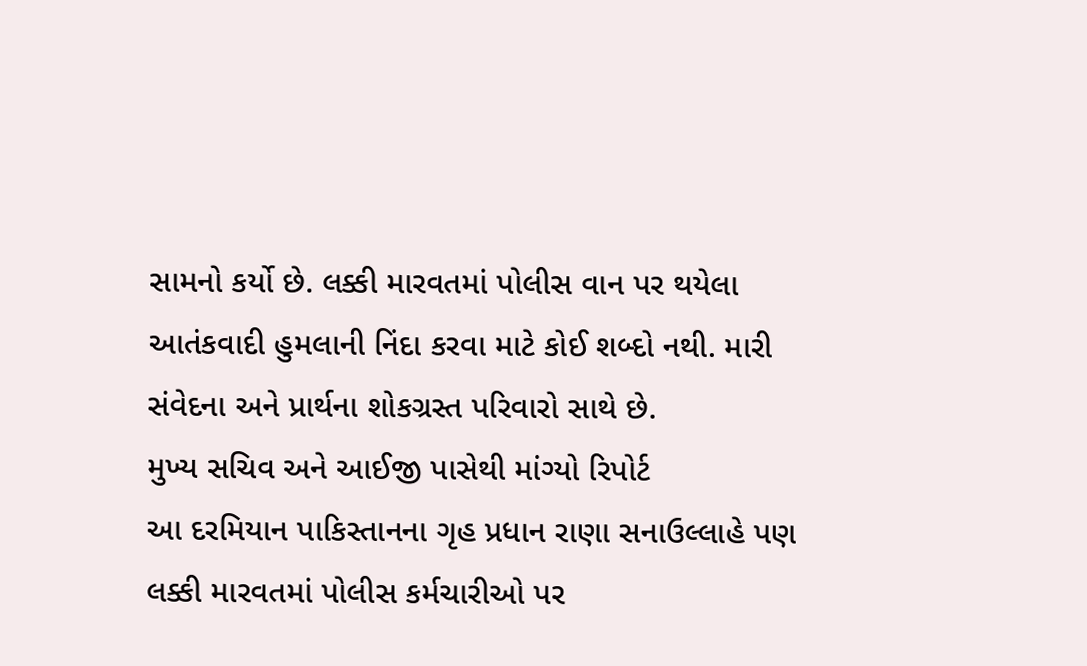સામનો કર્યો છે. લક્કી મારવતમાં પોલીસ વાન પર થયેલા આતંકવાદી હુમલાની નિંદા કરવા માટે કોઈ શબ્દો નથી. મારી સંવેદના અને પ્રાર્થના શોકગ્રસ્ત પરિવારો સાથે છે.
મુખ્ય સચિવ અને આઈજી પાસેથી માંગ્યો રિપોર્ટ
આ દરમિયાન પાકિસ્તાનના ગૃહ પ્રધાન રાણા સનાઉલ્લાહે પણ લક્કી મારવતમાં પોલીસ કર્મચારીઓ પર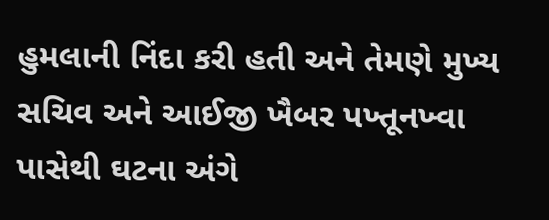હુમલાની નિંદા કરી હતી અને તેમણે મુખ્ય સચિવ અને આઈજી ખૈબર પખ્તૂનખ્વા પાસેથી ઘટના અંગે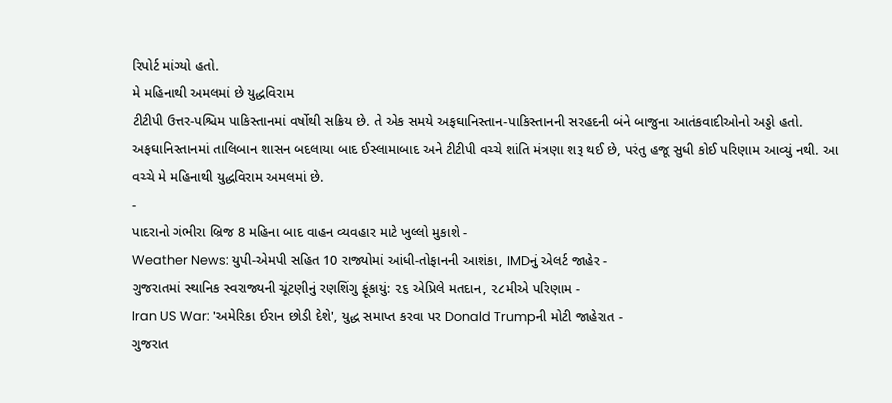રિપોર્ટ માંગ્યો હતો.
મે મહિનાથી અમલમાં છે યુદ્ધવિરામ
ટીટીપી ઉત્તર-પશ્ચિમ પાકિસ્તાનમાં વર્ષોથી સક્રિય છે. તે એક સમયે અફઘાનિસ્તાન-પાકિસ્તાનની સરહદની બંને બાજુના આતંકવાદીઓનો અડ્ડો હતો. અફઘાનિસ્તાનમાં તાલિબાન શાસન બદલાયા બાદ ઈસ્લામાબાદ અને ટીટીપી વચ્ચે શાંતિ મંત્રણા શરૂ થઈ છે, પરંતુ હજૂ સુધી કોઈ પરિણામ આવ્યું નથી. આ વચ્ચે મે મહિનાથી યુદ્ધવિરામ અમલમાં છે.
-
પાદરાનો ગંભીરા બ્રિજ 8 મહિના બાદ વાહન વ્યવહાર માટે ખુલ્લો મુકાશે -
Weather News: યુપી-એમપી સહિત 10 રાજ્યોમાં આંધી-તોફાનની આશંકા, IMDનું એલર્ટ જાહેર -
ગુજરાતમાં સ્થાનિક સ્વરાજ્યની ચૂંટણીનું રણશિંગુ ફૂંકાયું: ૨૬ એપ્રિલે મતદાન, ૨૮મીએ પરિણામ -
Iran US War: 'અમેરિકા ઈરાન છોડી દેશે', યુદ્ધ સમાપ્ત કરવા પર Donald Trumpની મોટી જાહેરાત -
ગુજરાત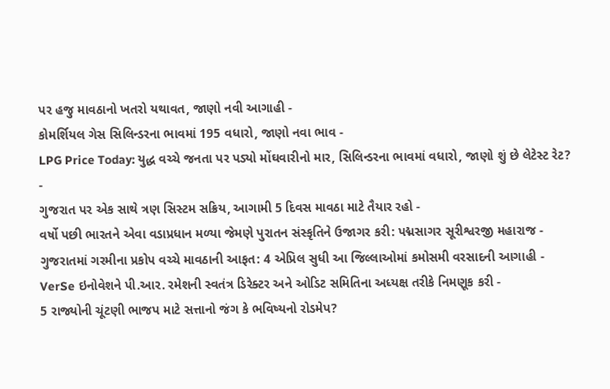પર હજુ માવઠાનો ખતરો યથાવત, જાણો નવી આગાહી -
કોમર્શિયલ ગેસ સિલિન્ડરના ભાવમાં 195 વધારો, જાણો નવા ભાવ -
LPG Price Today: યુદ્ધ વચ્ચે જનતા પર પડ્યો મોંઘવારીનો માર, સિલિન્ડરના ભાવમાં વધારો, જાણો શું છે લેટેસ્ટ રેટ? -
ગુજરાત પર એક સાથે ત્રણ સિસ્ટમ સક્રિય, આગામી 5 દિવસ માવઠા માટે તૈયાર રહો -
વર્ષો પછી ભારતને એવા વડાપ્રધાન મળ્યા જેમણે પુરાતન સંસ્કૃતિને ઉજાગર કરી: પદ્મસાગર સૂરીશ્વરજી મહારાજ -
ગુજરાતમાં ગરમીના પ્રકોપ વચ્ચે માવઠાની આફત: 4 એપ્રિલ સુધી આ જિલ્લાઓમાં કમોસમી વરસાદની આગાહી -
VerSe ઇનોવેશને પી.આર. રમેશની સ્વતંત્ર ડિરેક્ટર અને ઓડિટ સમિતિના અધ્યક્ષ તરીકે નિમણૂક કરી -
5 રાજ્યોની ચૂંટણી ભાજપ માટે સત્તાનો જંગ કે ભવિષ્યનો રોડમેપ?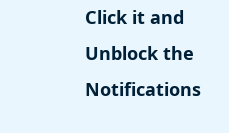Click it and Unblock the Notifications